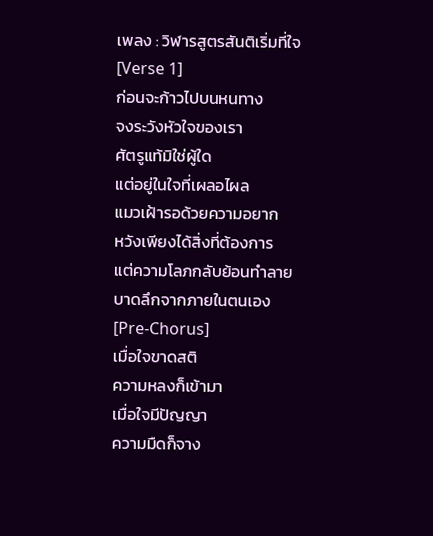เพลง : วิฬารสูตรสันติเริ่มที่ใจ
[Verse 1]
ก่อนจะก้าวไปบนหนทาง
จงระวังหัวใจของเรา
ศัตรูแท้มิใช่ผู้ใด
แต่อยู่ในใจที่เผลอไผล
แมวเฝ้ารอด้วยความอยาก
หวังเพียงได้สิ่งที่ต้องการ
แต่ความโลภกลับย้อนทำลาย
บาดลึกจากภายในตนเอง
[Pre-Chorus]
เมื่อใจขาดสติ
ความหลงก็เข้ามา
เมื่อใจมีปัญญา
ความมืดก็จาง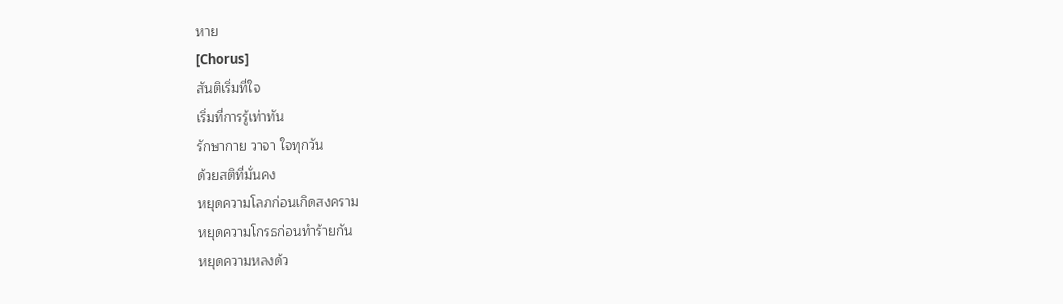หาย
[Chorus]
สันติเริ่มที่ใจ
เริ่มที่การรู้เท่าทัน
รักษากาย วาจา ใจทุกวัน
ด้วยสติที่มั่นคง
หยุดความโลภก่อนเกิดสงคราม
หยุดความโกรธก่อนทำร้ายกัน
หยุดความหลงด้ว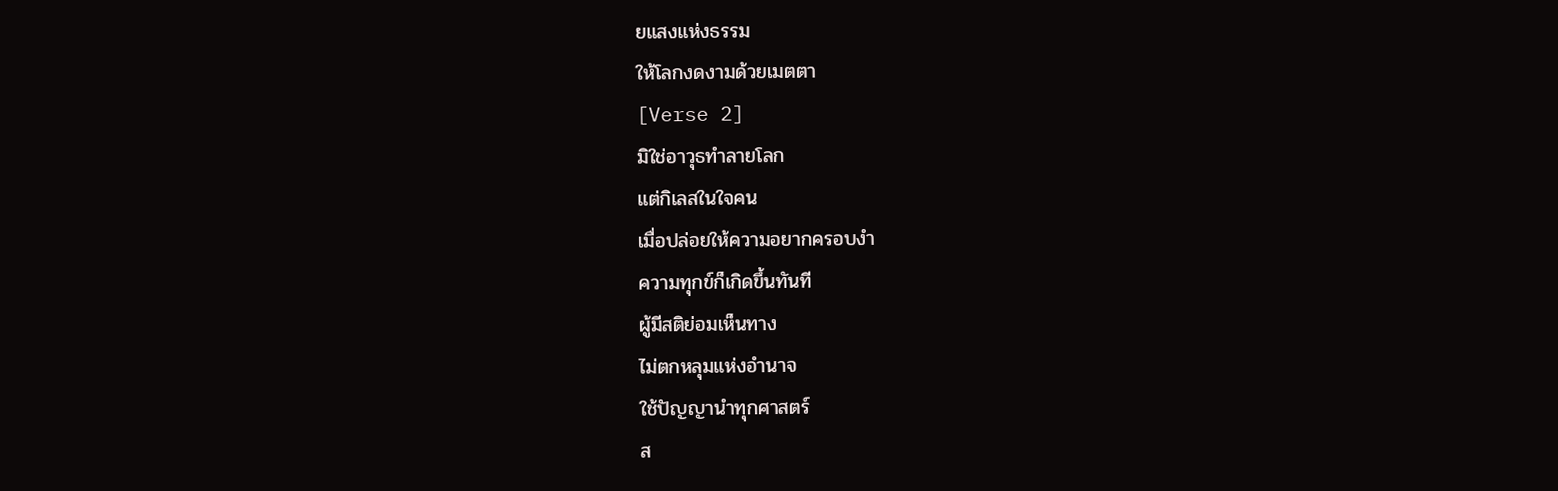ยแสงแห่งธรรม
ให้โลกงดงามด้วยเมตตา
[Verse 2]
มิใช่อาวุธทำลายโลก
แต่กิเลสในใจคน
เมื่อปล่อยให้ความอยากครอบงำ
ความทุกข์ก็เกิดขึ้นทันที
ผู้มีสติย่อมเห็นทาง
ไม่ตกหลุมแห่งอำนาจ
ใช้ปัญญานำทุกศาสตร์
ส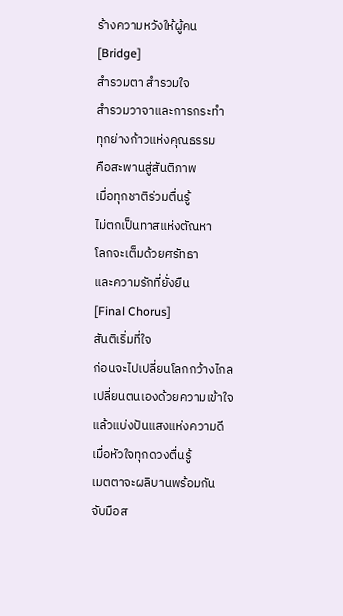ร้างความหวังให้ผู้คน
[Bridge]
สำรวมตา สำรวมใจ
สำรวมวาจาและการกระทำ
ทุกย่างก้าวแห่งคุณธรรม
คือสะพานสู่สันติภาพ
เมื่อทุกชาติร่วมตื่นรู้
ไม่ตกเป็นทาสแห่งตัณหา
โลกจะเต็มด้วยศรัทธา
และความรักที่ยั่งยืน
[Final Chorus]
สันติเริ่มที่ใจ
ก่อนจะไปเปลี่ยนโลกกว้างไกล
เปลี่ยนตนเองด้วยความเข้าใจ
แล้วแบ่งปันแสงแห่งความดี
เมื่อหัวใจทุกดวงตื่นรู้
เมตตาจะผลิบานพร้อมกัน
จับมือส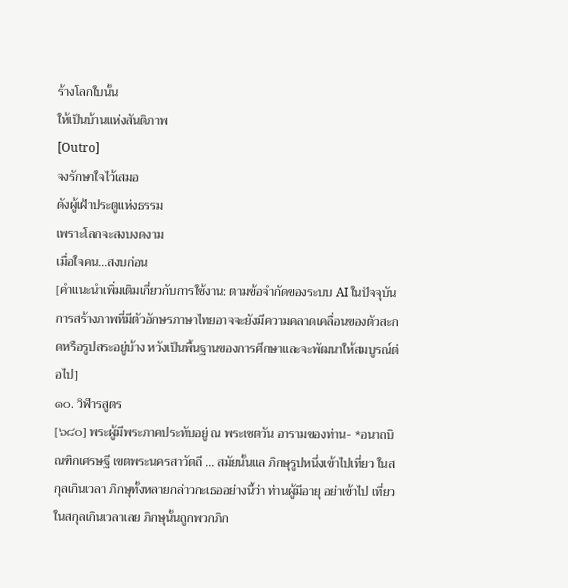ร้างโลกใบนั้น
ให้เป็นบ้านแห่งสันติภาพ
[Outro]
จงรักษาใจไว้เสมอ
ดังผู้เฝ้าประตูแห่งธรรม
เพราะโลกจะสงบงดงาม
เมื่อใจคน...สงบก่อน
[คำแนะนำเพิ่มเติมเกี่ยวกับการใช้งาน: ตามข้อจำกัดของระบบ AI ในปัจจุบัน การสร้างภาพที่มีตัวอักษรภาษาไทยอาจจะยังมีความคลาดเคลื่อนของตัวสะกดหรือรูปสระอยู่บ้าง หวังเป็นพื้นฐานของการศึกษาและจะพัฒนาให้สมบูรณ์ต่อไป]
๑๐. วิฬารสูตร
[๖๘๐] พระผู้มีพระภาคประทับอยู่ ณ พระเชตวัน อารามของท่าน- *อนาถบิณฑิกเศรษฐี เขตพระนครสาวัตถี ... สมัยนั้นแล ภิกษุรูปหนึ่งเข้าไปเที่ยว ในสกุลเกินเวลา ภิกษุทั้งหลายกล่าวกะเธออย่างนี้ว่า ท่านผู้มีอายุ อย่าเข้าไป เที่ยวในสกุลเกินเวลาเลย ภิกษุนั้นถูกพวกภิก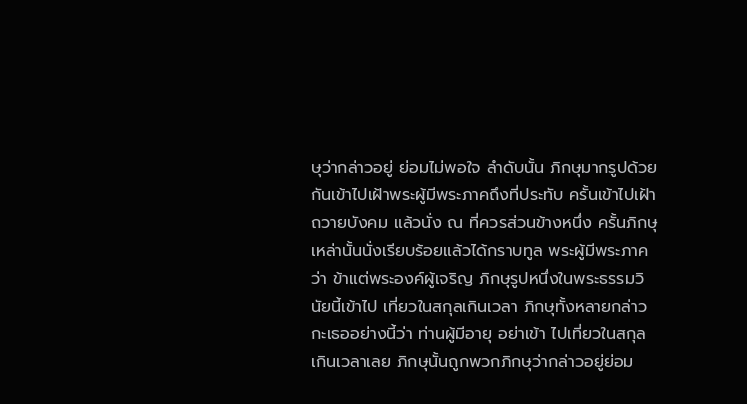ษุว่ากล่าวอยู่ ย่อมไม่พอใจ ลำดับนั้น ภิกษุมากรูปด้วยกันเข้าไปเฝ้าพระผู้มีพระภาคถึงที่ประทับ ครั้นเข้าไปเฝ้าถวายบังคม แล้วนั่ง ณ ที่ควรส่วนข้างหนึ่ง ครั้นภิกษุเหล่านั้นนั่งเรียบร้อยแล้วได้กราบทูล พระผู้มีพระภาคว่า ข้าแต่พระองค์ผู้เจริญ ภิกษุรูปหนึ่งในพระธรรมวินัยนี้เข้าไป เที่ยวในสกุลเกินเวลา ภิกษุทั้งหลายกล่าวกะเธออย่างนี้ว่า ท่านผู้มีอายุ อย่าเข้า ไปเที่ยวในสกุลเกินเวลาเลย ภิกษุนั้นถูกพวกภิกษุว่ากล่าวอยู่ย่อม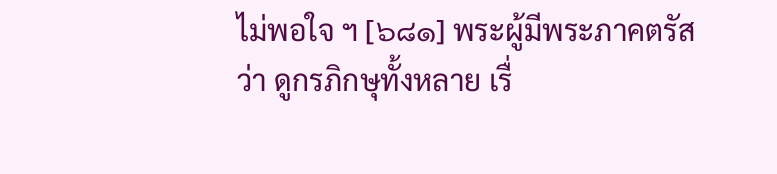ไม่พอใจ ฯ [๖๘๑] พระผู้มีพระภาคตรัสว่า ดูกรภิกษุทั้งหลาย เรื่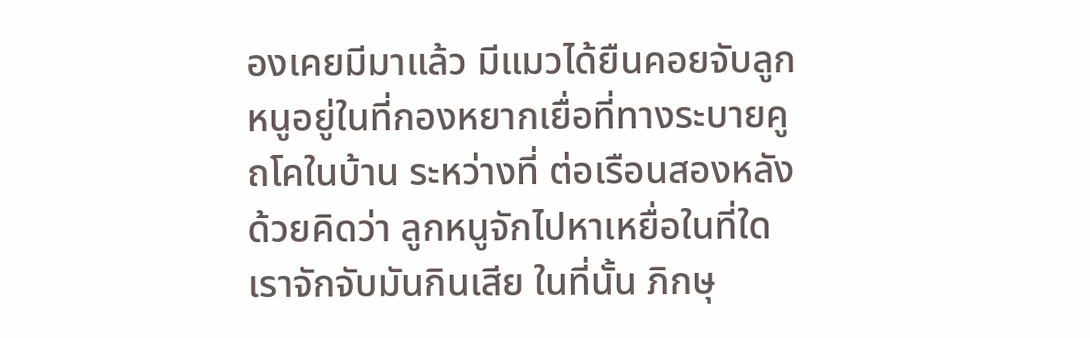องเคยมีมาแล้ว มีแมวได้ยืนคอยจับลูกหนูอยู่ในที่กองหยากเยื่อที่ทางระบายคูถโคในบ้าน ระหว่างที่ ต่อเรือนสองหลัง ด้วยคิดว่า ลูกหนูจักไปหาเหยื่อในที่ใด เราจักจับมันกินเสีย ในที่นั้น ภิกษุ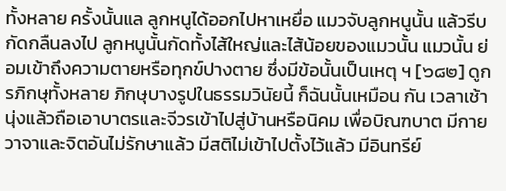ทั้งหลาย ครั้งนั้นแล ลูกหนูได้ออกไปหาเหยื่อ แมวจับลูกหนูนั้น แล้วรีบกัดกลืนลงไป ลูกหนูนั้นกัดทั้งไส้ใหญ่และไส้น้อยของแมวนั้น แมวนั้น ย่อมเข้าถึงความตายหรือทุกข์ปางตาย ซึ่งมีข้อนั้นเป็นเหตุ ฯ [๖๘๒] ดูกรภิกษุทั้งหลาย ภิกษุบางรูปในธรรมวินัยนี้ ก็ฉันนั้นเหมือน กัน เวลาเช้า นุ่งแล้วถือเอาบาตรและจีวรเข้าไปสู่บ้านหรือนิคม เพื่อบิณฑบาต มีกายวาจาและจิตอันไม่รักษาแล้ว มีสติไม่เข้าไปตั้งไว้แล้ว มีอินทรีย์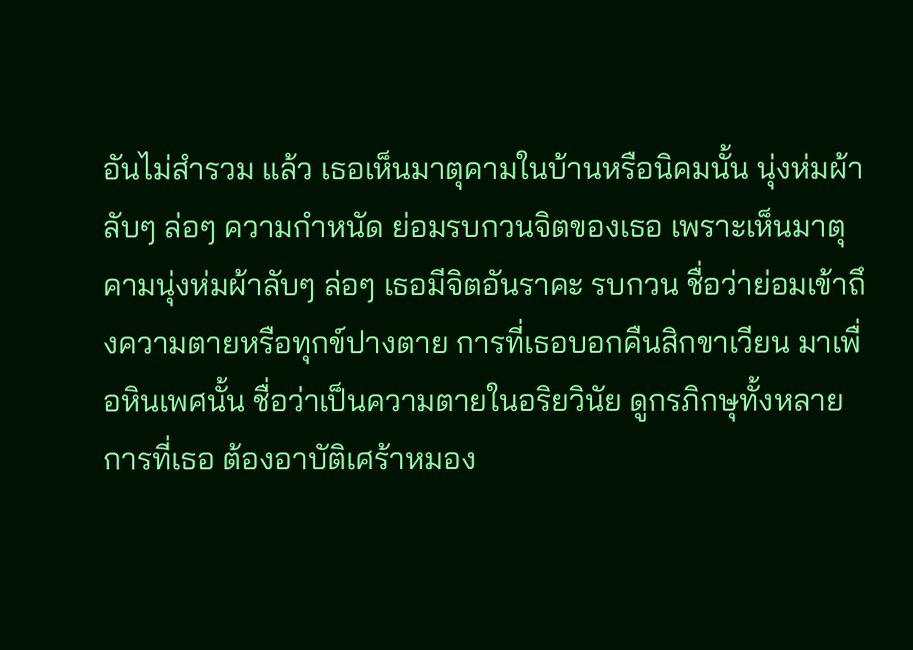อันไม่สำรวม แล้ว เธอเห็นมาตุคามในบ้านหรือนิคมนั้น นุ่งห่มผ้าลับๆ ล่อๆ ความกำหนัด ย่อมรบกวนจิตของเธอ เพราะเห็นมาตุคามนุ่งห่มผ้าลับๆ ล่อๆ เธอมีจิตอันราคะ รบกวน ชื่อว่าย่อมเข้าถึงความตายหรือทุกข์ปางตาย การที่เธอบอกคืนสิกขาเวียน มาเพื่อหินเพศนั้น ชื่อว่าเป็นความตายในอริยวินัย ดูกรภิกษุทั้งหลาย การที่เธอ ต้องอาบัติเศร้าหมอง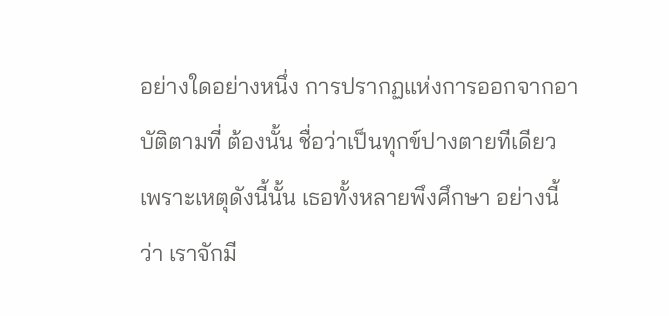อย่างใดอย่างหนึ่ง การปรากฏแห่งการออกจากอาบัติตามที่ ต้องนั้น ชื่อว่าเป็นทุกข์ปางตายทีเดียว เพราะเหตุดังนี้นั้น เธอทั้งหลายพึงศึกษา อย่างนี้ว่า เราจักมี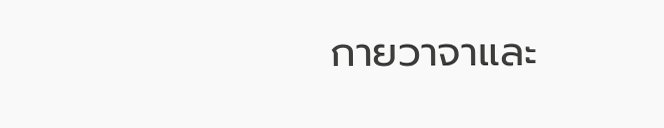กายวาจาและ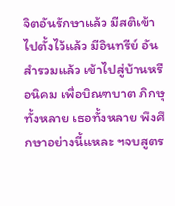จิตอันรักษาแล้ว มีสติเข้าไปตั้งไว้แล้ว มีอินทรีย์ อันสำรวมแล้ว เข้าไปสู่บ้านหรือนิคม เพื่อบิณฑบาต ภิกษุทั้งหลาย เธอทั้งหลาย พึงศึกษาอย่างนี้แหละ ฯจบสูตร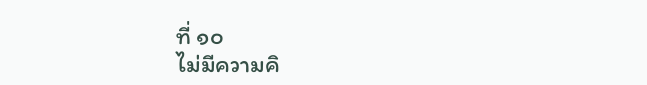ที่ ๑๐
ไม่มีความคิ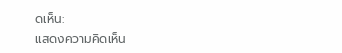ดเห็น:
แสดงความคิดเห็น